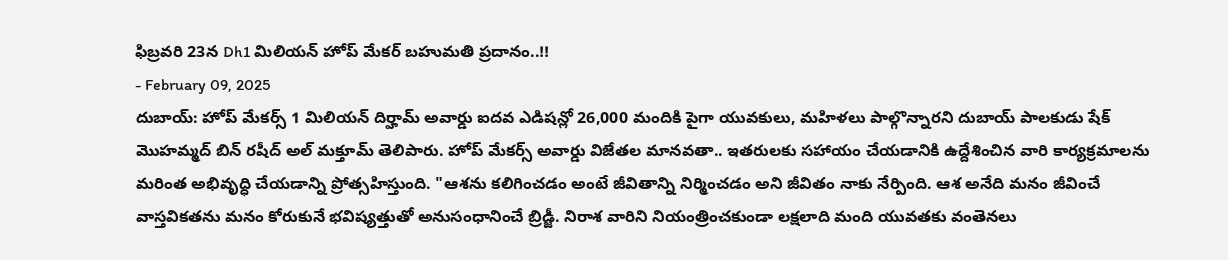ఫిబ్రవరి 23న Dh1 మిలియన్ హోప్ మేకర్ బహుమతి ప్రదానం..!!
- February 09, 2025
దుబాయ్: హోప్ మేకర్స్ 1 మిలియన్ దిర్హామ్ అవార్డు ఐదవ ఎడిషన్లో 26,000 మందికి పైగా యువకులు, మహిళలు పాల్గొన్నారని దుబాయ్ పాలకుడు షేక్ మొహమ్మద్ బిన్ రషీద్ అల్ మక్తూమ్ తెలిపారు. హోప్ మేకర్స్ అవార్డు విజేతల మానవతా.. ఇతరులకు సహాయం చేయడానికి ఉద్దేశించిన వారి కార్యక్రమాలను మరింత అభివృద్ధి చేయడాన్ని ప్రోత్సహిస్తుంది. "ఆశను కలిగించడం అంటే జీవితాన్ని నిర్మించడం అని జీవితం నాకు నేర్పింది. ఆశ అనేది మనం జీవించే వాస్తవికతను మనం కోరుకునే భవిష్యత్తుతో అనుసంధానించే బ్రిడ్జీ. నిరాశ వారిని నియంత్రించకుండా లక్షలాది మంది యువతకు వంతెనలు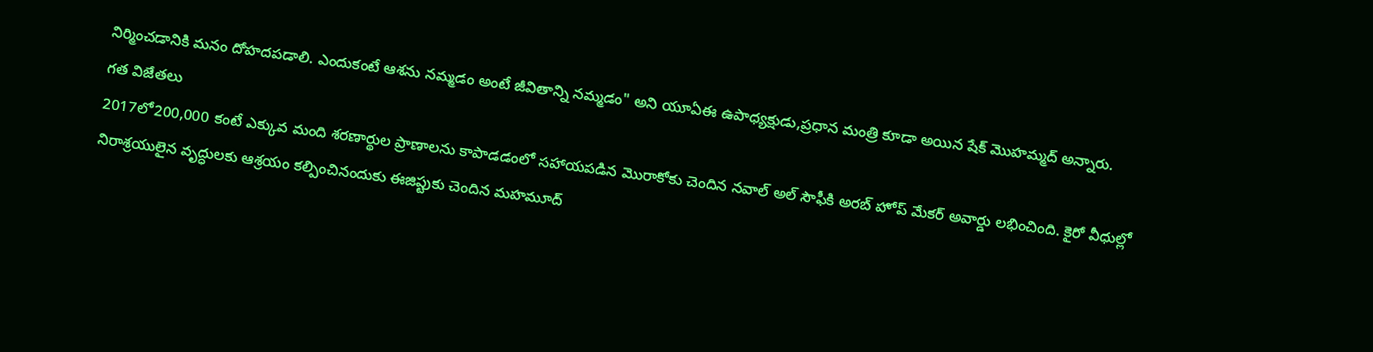నిర్మించడానికి మనం దోహదపడాలి. ఎందుకంటే ఆశను నమ్మడం అంటే జీవితాన్ని నమ్మడం" అని యూఏఈ ఉపాధ్యక్షుడు,ప్రధాన మంత్రి కూడా అయిన షేక్ మొహమ్మద్ అన్నారు.
గత విజేతలు
2017లో200,000 కంటే ఎక్కువ మంది శరణార్థుల ప్రాణాలను కాపాడడంలో సహాయపడిన మొరాకోకు చెందిన నవాల్ అల్ సౌఫీకి అరబ్ హోప్ మేకర్ అవార్డు లభించింది. కైరో వీధుల్లో నిరాశ్రయులైన వృద్ధులకు ఆశ్రయం కల్పించినందుకు ఈజిప్టుకు చెందిన మహమూద్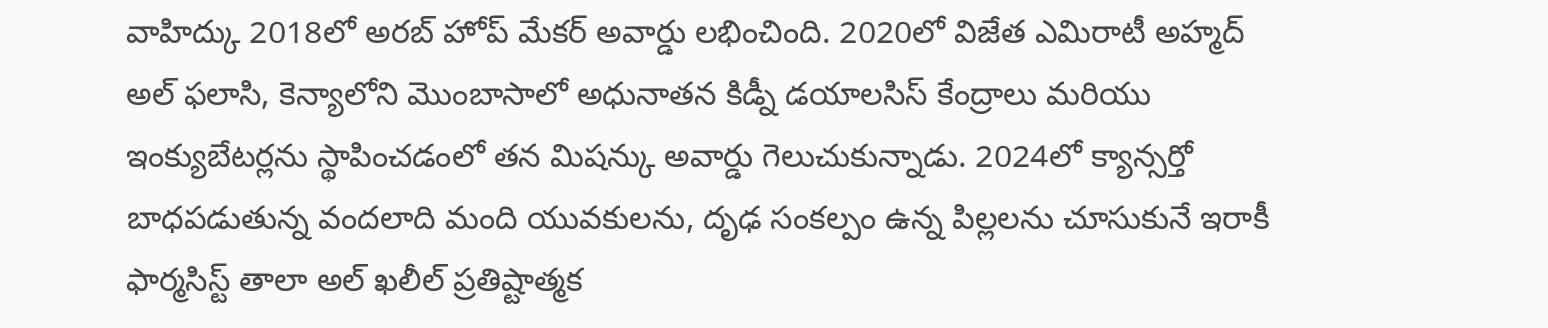వాహిద్కు 2018లో అరబ్ హోప్ మేకర్ అవార్డు లభించింది. 2020లో విజేత ఎమిరాటీ అహ్మద్ అల్ ఫలాసి, కెన్యాలోని మొంబాసాలో అధునాతన కిడ్నీ డయాలసిస్ కేంద్రాలు మరియు ఇంక్యుబేటర్లను స్థాపించడంలో తన మిషన్కు అవార్డు గెలుచుకున్నాడు. 2024లో క్యాన్సర్తో బాధపడుతున్న వందలాది మంది యువకులను, దృఢ సంకల్పం ఉన్న పిల్లలను చూసుకునే ఇరాకీ ఫార్మసిస్ట్ తాలా అల్ ఖలీల్ ప్రతిష్టాత్మక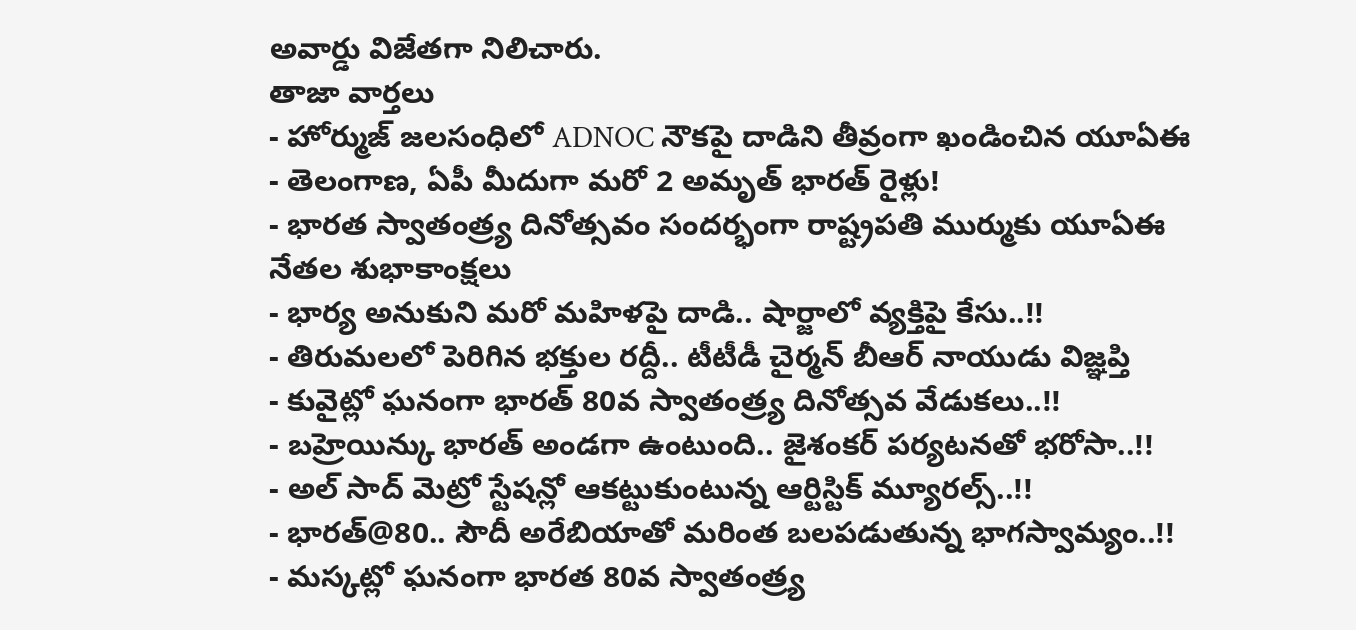అవార్డు విజేతగా నిలిచారు.
తాజా వార్తలు
- హోర్ముజ్ జలసంధిలో ADNOC నౌకపై దాడిని తీవ్రంగా ఖండించిన యూఏఈ
- తెలంగాణ, ఏపీ మీదుగా మరో 2 అమృత్ భారత్ రైళ్లు!
- భారత స్వాతంత్ర్య దినోత్సవం సందర్భంగా రాష్ట్రపతి ముర్ముకు యూఏఈ నేతల శుభాకాంక్షలు
- భార్య అనుకుని మరో మహిళపై దాడి.. షార్జాలో వ్యక్తిపై కేసు..!!
- తిరుమలలో పెరిగిన భక్తుల రద్దీ.. టీటీడీ చైర్మన్ బీఆర్ నాయుడు విజ్ఞప్తి
- కువైట్లో ఘనంగా భారత్ 80వ స్వాతంత్ర్య దినోత్సవ వేడుకలు..!!
- బహ్రెయిన్కు భారత్ అండగా ఉంటుంది.. జైశంకర్ పర్యటనతో భరోసా..!!
- అల్ సాద్ మెట్రో స్టేషన్లో ఆకట్టుకుంటున్న ఆర్టిస్టిక్ మ్యూరల్స్..!!
- భారత్@80.. సౌదీ అరేబియాతో మరింత బలపడుతున్న భాగస్వామ్యం..!!
- మస్కట్లో ఘనంగా భారత 80వ స్వాతంత్ర్య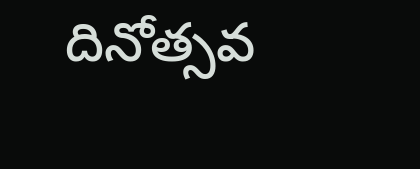దినోత్సవ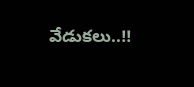వేడుకలు..!!